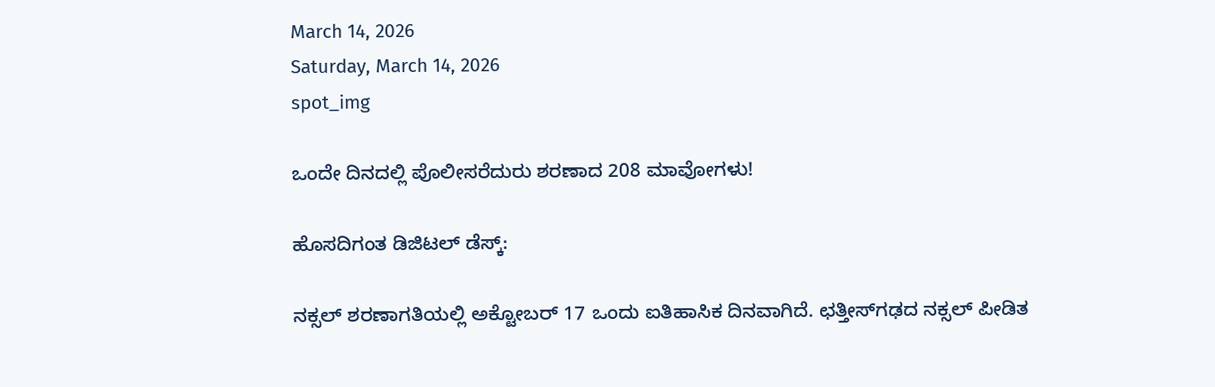March 14, 2026
Saturday, March 14, 2026
spot_img

ಒಂದೇ ದಿನದಲ್ಲಿ ಪೊಲೀಸರೆದುರು ಶರಣಾದ 208 ಮಾವೋಗಳು!

ಹೊಸದಿಗಂತ ಡಿಜಿಟಲ್‌ ಡೆಸ್ಕ್‌:

ನಕ್ಸಲ್ ಶರಣಾಗತಿಯಲ್ಲಿ ಅಕ್ಟೋಬರ್ 17 ಒಂದು ಐತಿಹಾಸಿಕ ದಿನವಾಗಿದೆ. ಛತ್ತೀಸ್‌ಗಢದ ನಕ್ಸಲ್ ಪೀಡಿತ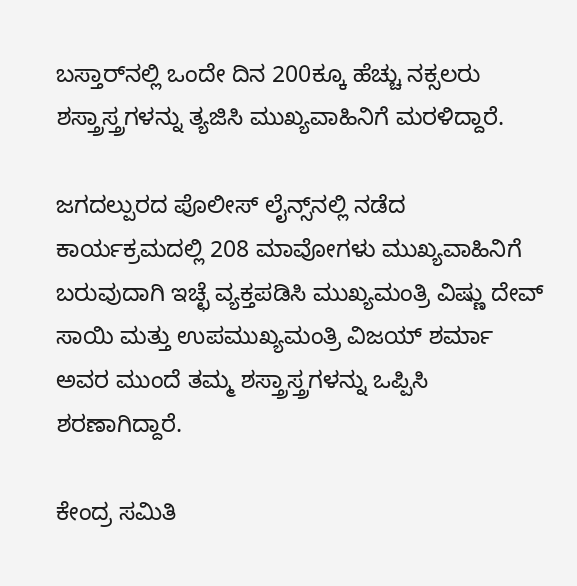ಬಸ್ತಾರ್‌ನಲ್ಲಿ ಒಂದೇ ದಿನ 200ಕ್ಕೂ ಹೆಚ್ಚು ನಕ್ಸಲರು ಶಸ್ತ್ರಾಸ್ತ್ರಗಳನ್ನು ತ್ಯಜಿಸಿ ಮುಖ್ಯವಾಹಿನಿಗೆ ಮರಳಿದ್ದಾರೆ.

ಜಗದಲ್ಪುರದ ಪೊಲೀಸ್ ಲೈನ್ಸ್‌ನಲ್ಲಿ ನಡೆದ ಕಾರ್ಯಕ್ರಮದಲ್ಲಿ 208 ಮಾವೋಗಳು ಮುಖ್ಯವಾಹಿನಿಗೆ ಬರುವುದಾಗಿ ಇಚ್ಛೆ ವ್ಯಕ್ತಪಡಿಸಿ ಮುಖ್ಯಮಂತ್ರಿ ವಿಷ್ಣು ದೇವ್ ಸಾಯಿ ಮತ್ತು ಉಪಮುಖ್ಯಮಂತ್ರಿ ವಿಜಯ್ ಶರ್ಮಾ ಅವರ ಮುಂದೆ ತಮ್ಮ ಶಸ್ತ್ರಾಸ್ತ್ರಗಳನ್ನು ಒಪ್ಪಿಸಿ ಶರಣಾಗಿದ್ದಾರೆ.

ಕೇಂದ್ರ ಸಮಿತಿ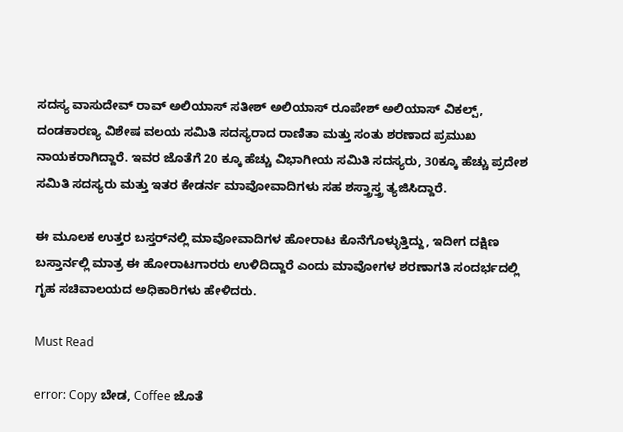ಸದಸ್ಯ ವಾಸುದೇವ್ ರಾವ್ ಅಲಿಯಾಸ್ ಸತೀಶ್ ಅಲಿಯಾಸ್ ರೂಪೇಶ್ ಅಲಿಯಾಸ್ ವಿಕಲ್ಪ್, ದಂಡಕಾರಣ್ಯ ವಿಶೇಷ ವಲಯ ಸಮಿತಿ ಸದಸ್ಯರಾದ ರಾಣಿತಾ ಮತ್ತು ಸಂತು ಶರಣಾದ ಪ್ರಮುಖ ನಾಯಕರಾಗಿದ್ದಾರೆ. ಇವರ ಜೊತೆಗೆ 20 ಕ್ಕೂ ಹೆಚ್ಚು ವಿಭಾಗೀಯ ಸಮಿತಿ ಸದಸ್ಯರು, 30ಕ್ಕೂ ಹೆಚ್ಚು ಪ್ರದೇಶ ಸಮಿತಿ ಸದಸ್ಯರು ಮತ್ತು ಇತರ ಕೇಡರ್ನ ಮಾವೋವಾದಿಗಳು ಸಹ ಶಸ್ತ್ರಾಸ್ತ್ರ ತ್ಯಜಿಸಿದ್ದಾರೆ.

ಈ ಮೂಲಕ ಉತ್ತರ ಬಸ್ತರ್‌ನಲ್ಲಿ ಮಾವೋವಾದಿಗಳ ಹೋರಾಟ ಕೊನೆಗೊಳ್ಳುತ್ತಿದ್ದು, ಇದೀಗ ದಕ್ಷಿಣ ಬಸ್ತಾರ್ನಲ್ಲಿ ಮಾತ್ರ ಈ ಹೋರಾಟಗಾರರು ಉಳಿದಿದ್ದಾರೆ ಎಂದು ಮಾವೋಗಳ ಶರಣಾಗತಿ ಸಂದರ್ಭದಲ್ಲಿ ಗೃಹ ಸಚಿವಾಲಯದ ಅಧಿಕಾರಿಗಳು ಹೇಳಿದರು.

Must Read

error: Copy ಬೇಡ, Coffee ಜೊತೆ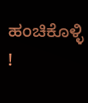ಹಂಚಿಕೊಳ್ಳಿ !